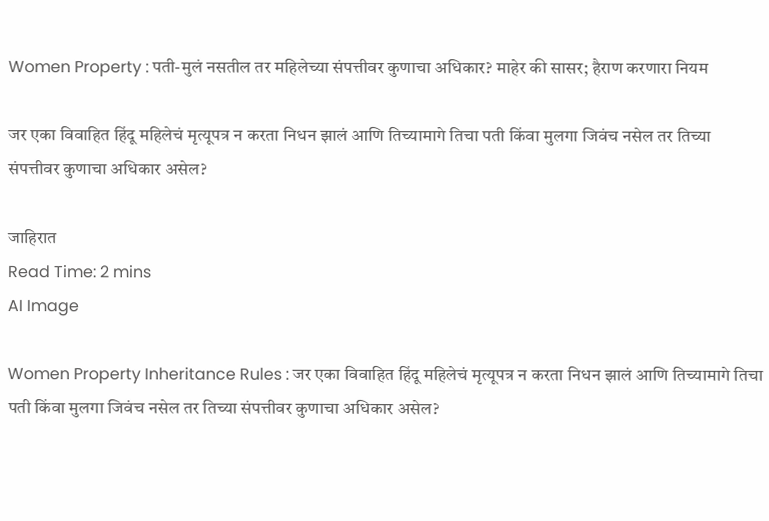Women Property : पती-मुलं नसतील तर महिलेच्या संपत्तीवर कुणाचा अधिकार? माहेर की सासर; हैराण करणारा नियम

जर एका विवाहित हिंदू महिलेचं मृत्यूपत्र न करता निधन झालं आणि तिच्यामागे तिचा पती किंवा मुलगा जिवंच नसेल तर तिच्या संपत्तीवर कुणाचा अधिकार असेल?

जाहिरात
Read Time: 2 mins
AI Image

Women Property Inheritance Rules : जर एका विवाहित हिंदू महिलेचं मृत्यूपत्र न करता निधन झालं आणि तिच्यामागे तिचा पती किंवा मुलगा जिवंच नसेल तर तिच्या संपत्तीवर कुणाचा अधिकार असेल?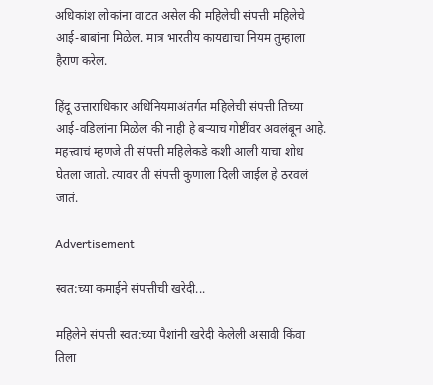अधिकांश लोकांना वाटत असेल की महिलेची संपत्ती महिलेचे आई-बाबांना मिळेल. मात्र भारतीय कायद्याचा नियम तुम्हाला हैराण करेल.

हिंदू उत्ताराधिकार अधिनियमाअंतर्गत महिलेची संपत्ती तिच्या आई-वडिलांना मिळेल की नाही हे बऱ्याच गोष्टींवर अवलंबून आहे. महत्त्वाचं म्हणजे ती संपत्ती महिलेकडे कशी आली याचा शोध घेतला जातो. त्यावर ती संपत्ती कुणाला दिली जाईल हे ठरवलं जातं.

Advertisement

स्वत:च्या कमाईने संपत्तीची खरेदी...

महिलेने संपत्ती स्वत:च्या पैशांनी खरेदी केलेली असावी किंवा तिला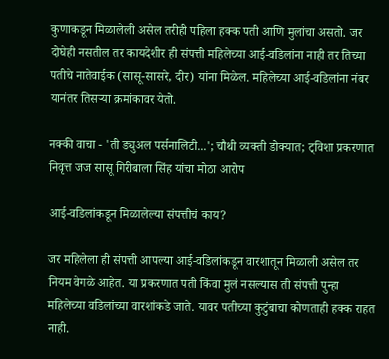कुणाकडून मिळालेली असेल तरीही पहिला हक्क पती आणि मुलांचा असतो. जर दोघेही नसतील तर कायदेशीर ही संपत्ती महिलेच्या आई-वडिलांना नाही तर तिच्या पतीचे नातेवाईक (सासू-सासरे, दीर) यांना मिळेल. महिलेच्या आई-वडिलांना नंबर यानंतर तिसऱ्या क्रमांकावर येतो.

नक्की वाचा - 'ती ड्युअल पर्सनालिटी...'; चौथी व्यक्ती डोक्यात; ट्विशा प्रकरणात निवृत्त जज सासू गिरीबाला सिंह यांचा मोठा आरोप

आई-वडिलांकडून मिळालेल्या संपत्तीचं काय?

जर महिलेला ही संपत्ती आपल्या आई-वडिलांकडून वारशातून मिळाली असेल तर नियम वेगळे आहेत. या प्रकरणात पती किंवा मुलं नसल्यास ती संपत्ती पुन्हा महिलेच्या वडिलांच्या वारशांकडे जाते. यावर पतीच्या कुटुंबाचा कोणताही हक्क राहत नाही.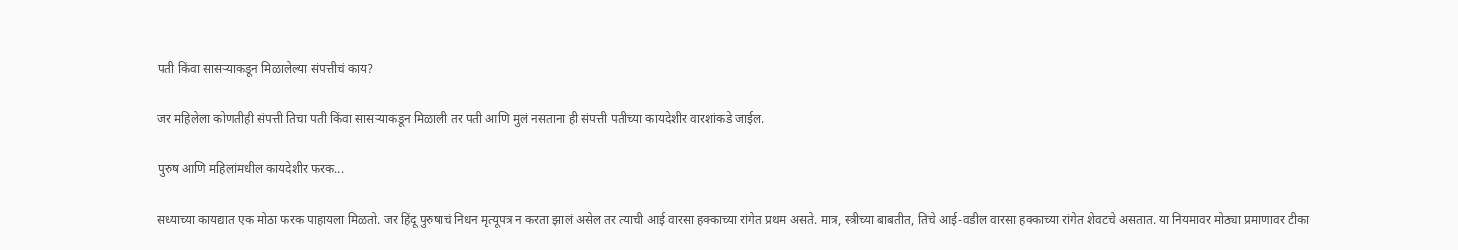पती किंवा सासऱ्याकडून मिळालेल्या संपत्तीचं काय?

जर महिलेला कोणतीही संपत्ती तिचा पती किंवा सासऱ्याकडून मिळाली तर पती आणि मुलं नसताना ही संपत्ती पतीच्या कायदेशीर वारशांकडे जाईल.

पुरुष आणि महिलांमधील कायदेशीर फरक...

सध्याच्या कायद्यात एक मोठा फरक पाहायला मिळतो. जर हिंदू पुरुषाचं निधन मृत्यूपत्र न करता झालं असेल तर त्याची आई वारसा हक्काच्या रांगेत प्रथम असते. मात्र, स्त्रीच्या बाबतीत, तिचे आई-वडील वारसा हक्काच्या रांगेत शेवटचे असतात. या नियमावर मोठ्या प्रमाणावर टीका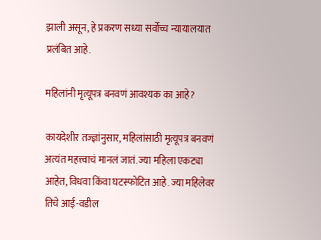झाली असून, हे प्रकरण सध्या सर्वोच्च न्यायालयात प्रलंबित आहे.

महिलांनी मृत्यूपत्र बनवणं आवश्यक का आहे?

कायदेशीर तज्ज्ञांनुसार, महिलांसाठी मृत्यूपत्र बनवणं अत्यंत महत्त्वाचं मानलं जातं. ज्या महिला एकट्या आहेत, विधवा किंवा घटस्फोटित आहे. ज्या महिलेवर तिचे आई-वडील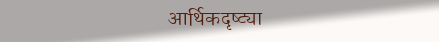आर्थिकदृष्ट्या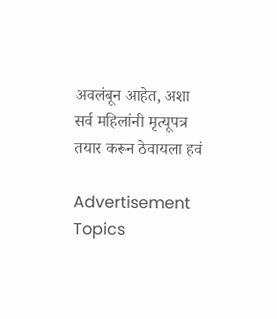अवलंबून आहेत, अशा सर्व महिलांनी मृत्यूपत्र तयार करून ठेवायला हवं

Advertisement
Topics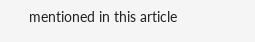mentioned in this article